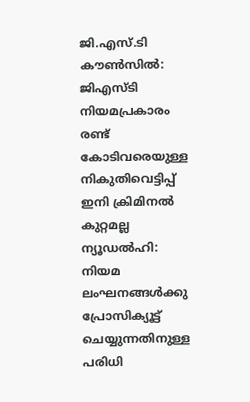ജി.എസ്.ടി കൗൺസിൽ: ജിഎസ്ടി നിയമപ്രകാരം രണ്ട് കോടിവരെയുള്ള നികുതിവെട്ടിപ്പ് ഇനി ക്രിമിനൽ കുറ്റമല്ല
ന്യൂഡൽഹി: നിയമ ലംഘനങ്ങൾക്കു പ്രോസിക്യൂട്ട് ചെയ്യുന്നതിനുള്ള പരിധി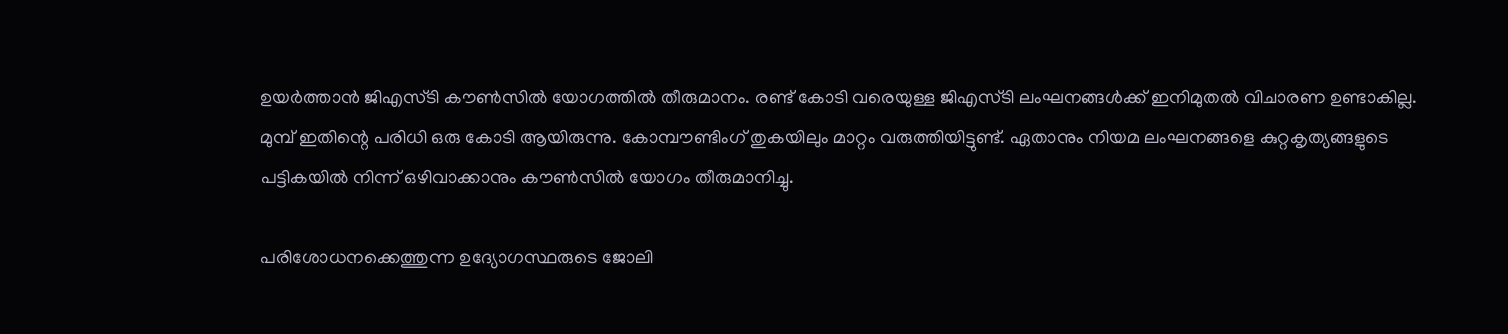ഉയർത്താൻ ജിഎസ്ടി കൗൺസിൽ യോഗത്തിൽ തീരുമാനം. രണ്ട് കോടി വരെയുള്ള ജിഎസ്ടി ലംഘനങ്ങൾക്ക് ഇനിമുതൽ വിചാരണ ഉണ്ടാകില്ല.
മുമ്പ് ഇതിന്റെ പരിധി ഒരു കോടി ആയിരുന്നു. കോമ്പൗണ്ടിംഗ് തുകയിലും മാറ്റം വരുത്തിയിട്ടുണ്ട്. ഏതാനും നിയമ ലംഘനങ്ങളെ കുറ്റകൃത്യങ്ങളുടെ പട്ടികയിൽ നിന്ന് ഒഴിവാക്കാനും കൗൺസിൽ യോഗം തീരുമാനിച്ചു.

പരിശോധനക്കെത്തുന്ന ഉദ്യോഗസ്ഥരുടെ ജോലി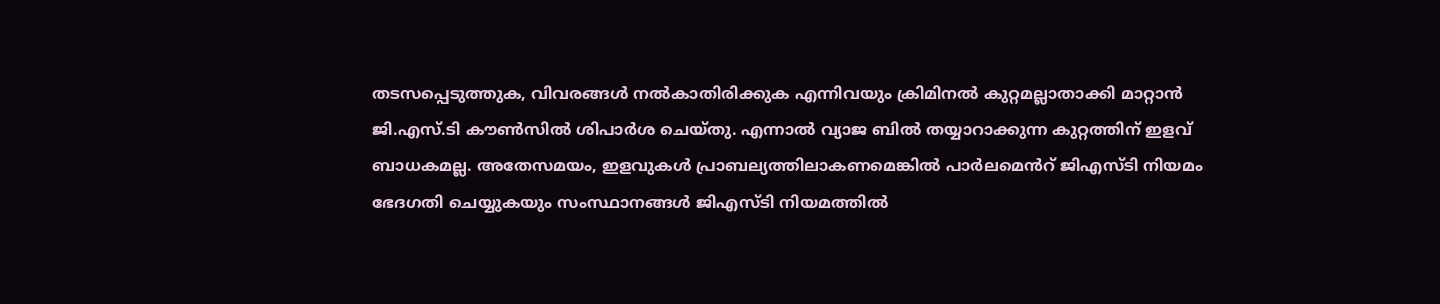തടസപ്പെടുത്തുക, വിവരങ്ങൾ നൽകാതിരിക്കുക എന്നിവയും ക്രിമിനൽ കുറ്റമല്ലാതാക്കി മാറ്റാൻ ജി.എസ്.ടി കൗൺസിൽ ശിപാർശ ചെയ്തു. എന്നാൽ വ്യാജ ബിൽ തയ്യാറാക്കുന്ന കുറ്റത്തിന് ഇളവ് ബാധകമല്ല. അതേസമയം, ഇളവുകൾ പ്രാബല്യത്തിലാകണമെങ്കിൽ പാർലമെൻറ് ജിഎസ്ടി നിയമം ഭേദഗതി ചെയ്യുകയും സംസ്ഥാനങ്ങൾ ജിഎസ്ടി നിയമത്തിൽ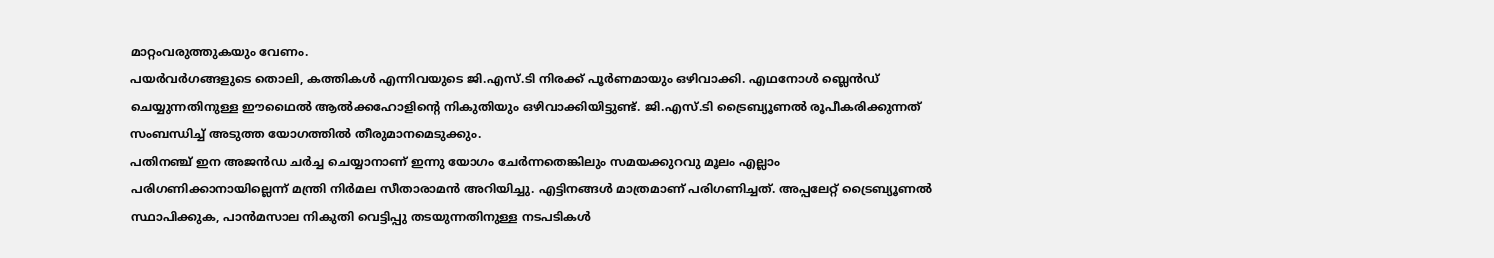മാറ്റംവരുത്തുകയും വേണം.
പയർവർഗങ്ങളുടെ തൊലി, കത്തികൾ എന്നിവയുടെ ജി.എസ്.ടി നിരക്ക് പൂർണമായും ഒഴിവാക്കി. എഥനോൾ ബ്ലെൻഡ് ചെയ്യുന്നതിനുള്ള ഈഥൈൽ ആൽക്കഹോളിന്റെ നികുതിയും ഒഴിവാക്കിയിട്ടുണ്ട്. ജി.എസ്.ടി ട്രൈബ്യൂണൽ രൂപീകരിക്കുന്നത് സംബന്ധിച്ച് അടുത്ത യോഗത്തിൽ തീരുമാനമെടുക്കും.
പതിനഞ്ച് ഇന അജൻഡ ചർച്ച ചെയ്യാനാണ് ഇന്നു യോഗം ചേർന്നതെങ്കിലും സമയക്കുറവു മൂലം എല്ലാം പരിഗണിക്കാനായില്ലെന്ന് മന്ത്രി നിർമല സീതാരാമൻ അറിയിച്ചു. എട്ടിനങ്ങൾ മാത്രമാണ് പരിഗണിച്ചത്. അപ്പലേറ്റ് ട്രൈബ്യൂണൽ സ്ഥാപിക്കുക, പാൻമസാല നികുതി വെട്ടിപ്പു തടയുന്നതിനുള്ള നടപടികൾ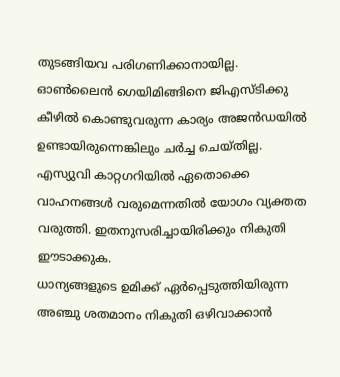തുടങ്ങിയവ പരിഗണിക്കാനായില്ല.
ഓൺലൈൻ ഗെയിമിങ്ങിനെ ജിഎസ്ടിക്കു കീഴിൽ കൊണ്ടുവരുന്ന കാര്യം അജൻഡയിൽ ഉണ്ടായിരുന്നെങ്കിലും ചർച്ച ചെയ്തില്ല. എസ്യുവി കാറ്റഗറിയിൽ ഏതൊക്കെ വാഹനങ്ങൾ വരുമെന്നതിൽ യോഗം വ്യക്തത വരുത്തി. ഇതനുസരിച്ചായിരിക്കും നികുതി ഈടാക്കുക.
ധാന്യങ്ങളുടെ ഉമിക്ക് ഏർപ്പെടുത്തിയിരുന്ന അഞ്ചു ശതമാനം നികുതി ഒഴിവാക്കാൻ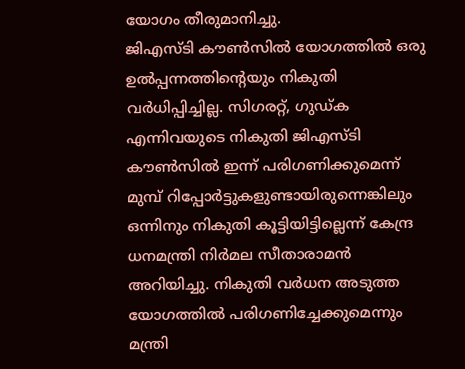യോഗം തീരുമാനിച്ചു.
ജിഎസ്ടി കൗൺസിൽ യോഗത്തിൽ ഒരു ഉൽപ്പന്നത്തിന്റെയും നികുതി വർധിപ്പിച്ചില്ല. സിഗരറ്റ്, ഗുഡ്ക എന്നിവയുടെ നികുതി ജിഎസ്ടി കൗൺസിൽ ഇന്ന് പരിഗണിക്കുമെന്ന് മുമ്പ് റിപ്പോർട്ടുകളുണ്ടായിരുന്നെങ്കിലും ഒന്നിനും നികുതി കൂട്ടിയിട്ടില്ലെന്ന് കേന്ദ്ര ധനമന്ത്രി നിർമല സീതാരാമൻ അറിയിച്ചു. നികുതി വർധന അടുത്ത യോഗത്തിൽ പരിഗണിച്ചേക്കുമെന്നും മന്ത്രി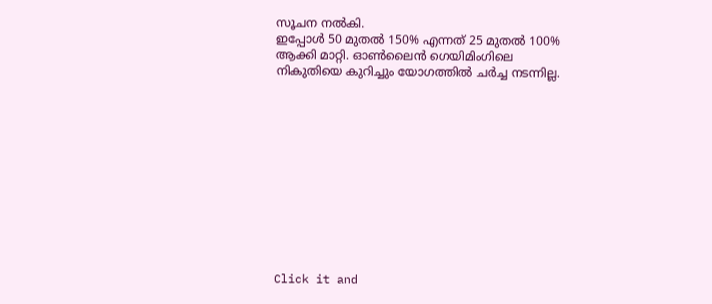സൂചന നൽകി.
ഇപ്പോൾ 50 മുതൽ 150% എന്നത് 25 മുതൽ 100% ആക്കി മാറ്റി. ഓൺലൈൻ ഗെയിമിംഗിലെ നികുതിയെ കുറിച്ചും യോഗത്തിൽ ചർച്ച നടന്നില്ല.












Click it and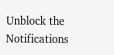Unblock the Notifications